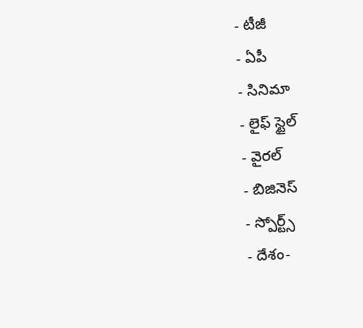- టీజీ
- ఏపీ
- సినిమా
- లైఫ్ స్టైల్
- వైరల్
- బిజినెస్
- స్పోర్ట్స్
- దేశం-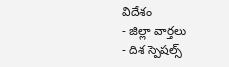విదేశం
- జిల్లా వార్తలు
- దిశ స్పెషల్స్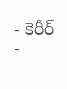- కెరీర్
-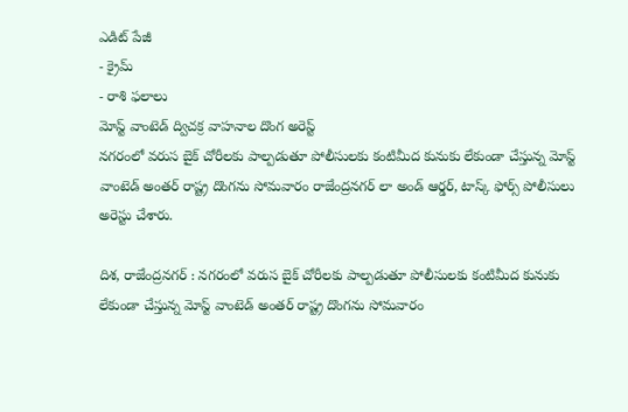ఎడిట్ పేజీ
- క్రైమ్
- రాశి ఫలాలు
మోస్ట్ వాంటెడ్ ద్విచక్ర వాహనాల దొంగ అరెస్ట్
నగరంలో వరుస బైక్ చోరీలకు పాల్పడుతూ పోలీసులకు కంటిమీద కునుకు లేకుండా చేస్తున్న మోస్ట్ వాంటెడ్ అంతర్ రాష్ట్ర దొంగను సోమవారం రాజేంద్రనగర్ లా అండ్ ఆర్డర్, టాస్క్ ఫోర్స్ పోలీసులు అరెస్టు చేశారు.

దిశ, రాజేంద్రనగర్ : నగరంలో వరుస బైక్ చోరీలకు పాల్పడుతూ పోలీసులకు కంటిమీద కునుకు లేకుండా చేస్తున్న మోస్ట్ వాంటెడ్ అంతర్ రాష్ట్ర దొంగను సోమవారం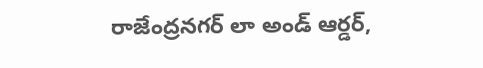రాజేంద్రనగర్ లా అండ్ ఆర్డర్,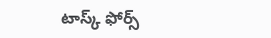టాస్క్ ఫోర్స్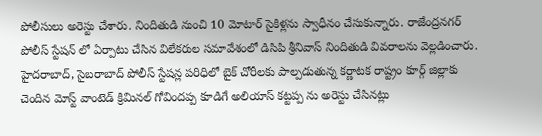పోలీసులు అరెస్టు చేశారు. నిందితుడి నుంచి 10 మోటార్ సైకిళ్లను స్వాధీనం చేసుకున్నారు. రాజేంద్రనగర్ పోలీస్ స్టేషన్ లో ఏర్పాటు చేసిన విలేకరుల సమావేశంలో డిసిపి శ్రీనివాస్ నిందితుడి వివరాలను వెల్లడించారు. హైదరాబాద్, సైబరాబాద్ పోలీస్ స్టేషన్ల పరిధిలో బైక్ చోరీలకు పాల్పడుతున్న కర్ణాటక రాష్ట్రం కూర్గ్ జిల్లాకు చెందిన మోస్ట్ వాంటెడ్ క్రిమినల్ గోవిందప్ప కూడిగే అలియాస్ కట్టప్ప ను అరెస్టు చేసినట్లు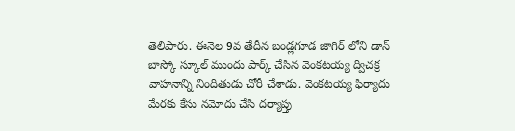తెలిపారు. ఈనెల 9వ తేదీన బండ్లగూడ జాగిర్ లోని డాన్ బాస్కో స్కూల్ ముందు పార్క్ చేసిన వెంకటయ్య ద్విచక్ర వాహనాన్ని నిందితుడు చోరీ చేశాడు. వెంకటయ్య ఫిర్యాదు మేరకు కేసు నమోదు చేసి దర్యాప్తు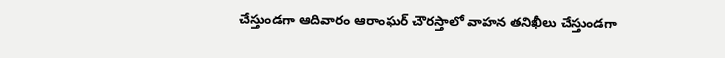చేస్తుండగా ఆదివారం ఆరాంఘర్ చౌరస్తాలో వాహన తనిఖీలు చేస్తుండగా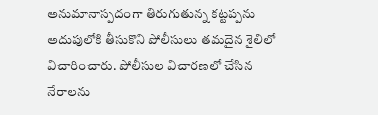అనుమానాస్పదంగా తిరుగుతున్న కట్టప్పను అదుపులోకి తీసుకొని పోలీసులు తమదైన శైలిలో విచారించారు. పోలీసుల విచారణలో చేసిన నేరాలను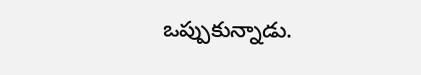ఒప్పుకున్నాడు.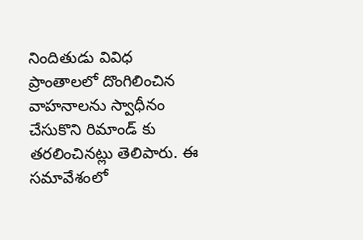నిందితుడు వివిధ ప్రాంతాలలో దొంగిలించిన వాహనాలను స్వాధీనం చేసుకొని రిమాండ్ కు తరలించినట్లు తెలిపారు. ఈ సమావేశంలో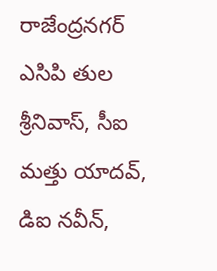రాజేంద్రనగర్ ఎసిపి తుల శ్రీనివాస్, సీఐ మత్తు యాదవ్, డిఐ నవీన్,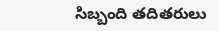సిబ్బంది తదితరులు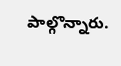పాల్గొన్నారు.